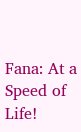Fana: At a Speed of Life!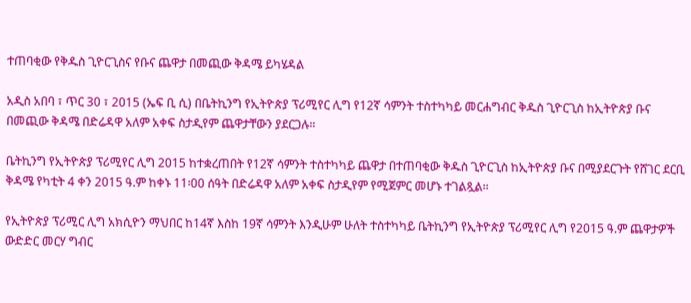ተጠባቂው የቅዱስ ጊዮርጊስና የቡና ጨዋታ በመጪው ቅዳሜ ይካሄዳል

አዲስ አበባ ፣ ጥር 30 ፣ 2015 (ኤፍ ቢ ሲ) በቤትኪንግ የኢትዮጵያ ፕሪሚየር ሊግ የ12ኛ ሳምንት ተስተካካይ መርሐግብር ቅዱስ ጊዮርጊስ ከኢትዮጵያ ቡና በመጪው ቅዳሜ በድሬዳዋ አለም አቀፍ ስታዲየም ጨዋታቸውን ያደርጋሉ።

ቤትኪንግ የኢትዮጵያ ፕሪሚየር ሊግ 2015 ከተቋረጠበት የ12ኛ ሳምንት ተስተካካይ ጨዋታ በተጠባቂው ቅዱስ ጊዮርጊስ ከኢትዮጵያ ቡና በሚያደርጉት የሸገር ደርቢ ቅዳሜ የካቲት 4 ቀን 2015 ዓ.ም ከቀኑ 11፡00 ሰዓት በድሬዳዋ አለም አቀፍ ስታዲየም የሚጀምር መሆኑ ተገልጿል፡፡

የኢትዮጵያ ፕሪሚር ሊግ አክሲዮን ማህበር ከ14ኛ እስከ 19ኛ ሳምንት እንዲሁም ሁለት ተስተካካይ ቤትኪንግ የኢትዮጵያ ፕሪሚየር ሊግ የ2015 ዓ.ም ጨዋታዎች ውድድር መርሃ ግብር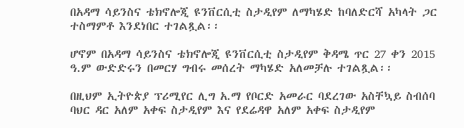በአዳማ ሳይንስና ቴክኖሎጂ ዩንቨርሲቲ ስታዲየም ለማካሄድ ከባለድርሻ አካላት ጋር ተስማምቶ እንደነበር ተገልጿል፡፡

ሆኖም በአዳማ ሳይንስና ቴክኖሎጂ ዩንቨርሲቲ ስታዲየም ቅዳሜ ጥር 27 ቀን 2015 ዓ.ም ውድድሩን በመርሃ ግብሩ መሰረት ማካሄድ አለመቻሉ ተገልጿል፡፡

በዚህም ኢትዮጵያ ፕሪሚየር ሊግ አ.ማ የቦርድ አመራር ባደረገው አስቸኳይ ስብሰባ ባህር ዳር አለም አቀፍ ስታዲየም እና የደሬዳዋ አለም አቀፍ ስታዲየም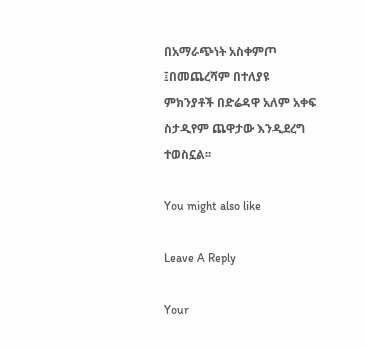በአማራጭነት አስቀምጦ ፤በመጨረሻም በተለያዩ ምክንያቶች በድሬዳዋ አለም አቀፍ ስታዲየም ጨዋታው እንዲደረግ ተወስኗል፡፡

You might also like

Leave A Reply

Your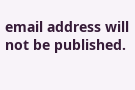email address will not be published.